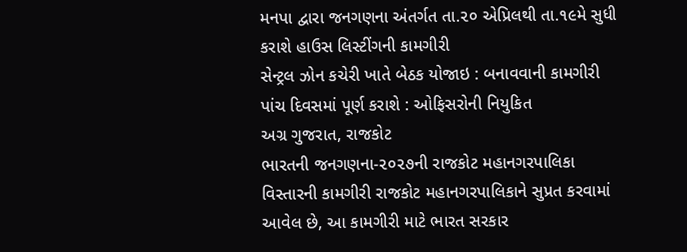મનપા દ્વારા જનગણના અંતર્ગત તા.૨૦ એપ્રિલથી તા.૧૯મે સુધી કરાશે હાઉસ લિસ્ટીંગની કામગીરી
સેન્ટ્રલ ઝોન કચેરી ખાતે બેઠક યોજાઇ : બનાવવાની કામગીરી પાંચ દિવસમાં પૂર્ણ કરાશે : ઓફિસરોની નિયુકિત
અગ્ર ગુજરાત, રાજકોટ
ભારતની જનગણના-૨૦૨૭ની રાજકોટ મહાનગરપાલિકા વિસ્તારની કામગીરી રાજકોટ મહાનગરપાલિકાને સુપ્રત કરવામાં આવેલ છે, આ કામગીરી માટે ભારત સરકાર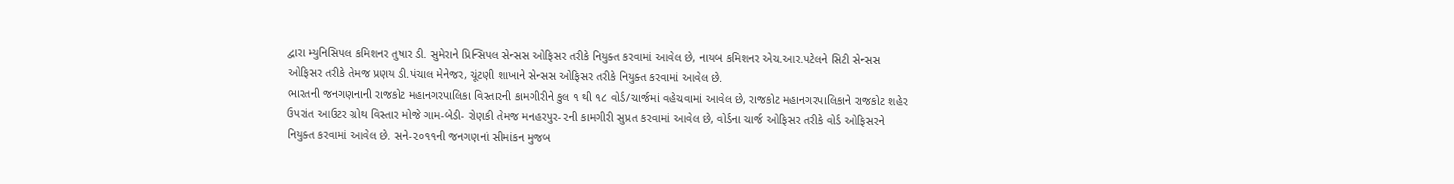દ્વારા મ્યુનિસિપલ કમિશનર તુષાર ડી. સુમેરાને પ્રિન્સિપલ સેન્સસ ઓફિસર તરીકે નિયુક્ત કરવામાં આવેલ છે, નાયબ કમિશનર એચ.આર.પટેલને સિટી સેન્સસ ઓફિસર તરીકે તેમજ પ્રણય ડી.પંચાલ મેનેજર, ચૂંટણી શાખાને સેન્સસ ઓફિસર તરીકે નિયુક્ત કરવામાં આવેલ છે.
ભારતની જનગણનાની રાજકોટ મહાનગરપાલિકા વિસ્તારની કામગીરીને કુલ ૧ થી ૧૮ વોર્ડ/ચાર્જમાં વહેચવામાં આવેલ છે, રાજકોટ મહાનગરપાલિકાને રાજકોટ શહેર ઉપરાંત આઉટર ગ્રોથ વિસ્તાર મોજે ગામ-બેડી- રોણકી તેમજ મનહરપુર-૨ની કામગીરી સુપ્રત કરવામાં આવેલ છે, વોર્ડના ચાર્જ ઓફિસર તરીકે વોર્ડ ઓફિસરને નિયુક્ત કરવામાં આવેલ છે. સને-૨૦૧૧ની જનગણનાં સીમાંકન મુજબ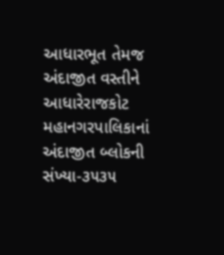આધારભૂત તેમજ અંદાજીત વસ્તીને આધારેરાજકોટ મહાનગરપાલિકાનાં અંદાજીત બ્લોકની સંખ્યા-૩૫૩૫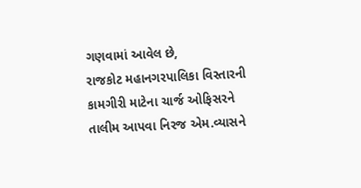ગણવામાં આવેલ છે,
રાજકોટ મહાનગરપાલિકા વિસ્તારની કામગીરી માટેના ચાર્જ ઓફિસરને તાલીમ આપવા નિરજ એમ.વ્યાસને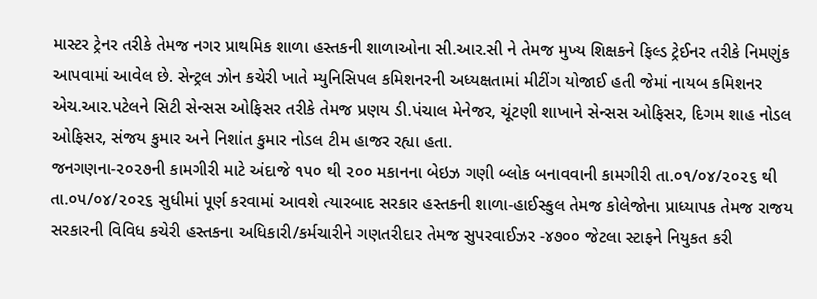માસ્ટર ટ્રેનર તરીકે તેમજ નગર પ્રાથમિક શાળા હસ્તકની શાળાઓના સી.આર.સી ને તેમજ મુખ્ય શિક્ષકને ફિલ્ડ ટ્રેઈનર તરીકે નિમણુંક આપવામાં આવેલ છે. સેન્ટ્રલ ઝોન કચેરી ખાતે મ્યુનિસિપલ કમિશનરની અધ્યક્ષતામાં મીટીંગ યોજાઈ હતી જેમાં નાયબ કમિશનર એચ.આર.પટેલને સિટી સેન્સસ ઓફિસર તરીકે તેમજ પ્રણય ડી.પંચાલ મેનેજર, ચૂંટણી શાખાને સેન્સસ ઓફિસર, દિગમ શાહ નોડલ ઓફિસર, સંજય કુમાર અને નિશાંત કુમાર નોડલ ટીમ હાજર રહ્યા હતા.
જનગણના-૨૦૨૭ની કામગીરી માટે અંદાજે ૧૫૦ થી ૨૦૦ મકાનના બેઇઝ ગણી બ્લોક બનાવવાની કામગીરી તા.૦૧/૦૪/૨૦૨૬ થી તા.૦૫/૦૪/૨૦૨૬ સુધીમાં પૂર્ણ કરવામાં આવશે ત્યારબાદ સરકાર હસ્તકની શાળા-હાઈસ્કુલ તેમજ કોલેજોના પ્રાધ્યાપક તેમજ રાજય સરકારની વિવિધ કચેરી હસ્તકના અધિકારી/કર્મચારીને ગણતરીદાર તેમજ સુપરવાઈઝર -૪૭૦૦ જેટલા સ્ટાફને નિયુકત કરી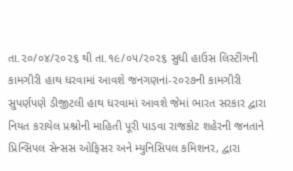તા.૨૦/૦૪/૨૦૨૬ થી તા.૧૯/૦૫/૨૦૨૬ સુધી હાઉસ લિસ્ટીંગની કામગીરી હાથ ધરવામાં આવશે જનગણનાં-૨૦૨૭ની કામગીરી સુપર્ણપણે ડીજીટલી હાથ ધરવામાં આવશે જેમાં ભારત સરકાર દ્વારા નિયત કરાયેલ પ્રશ્નોની માહિતી પૂરી પાડવા રાજકોટ શહેરની જનતાને પ્રિન્સિપલ સેન્સસ ઓફિસર અને મ્યુનિસિપલ કમિશનર, દ્વારા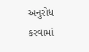અનુરોધ કરવામાં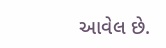આવેલ છે.